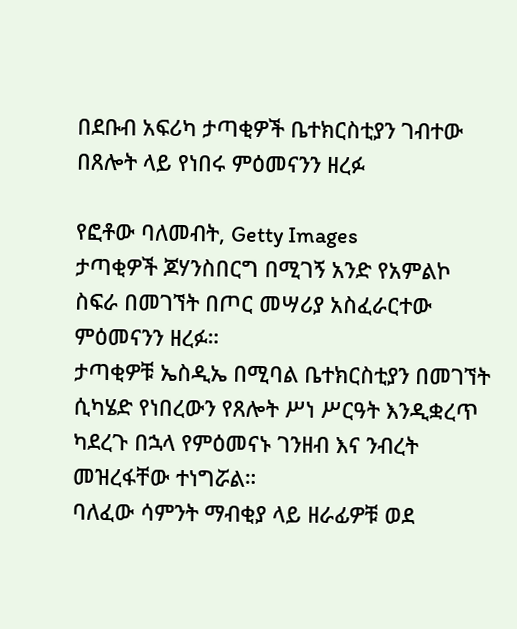በደቡብ አፍሪካ ታጣቂዎች ቤተክርስቲያን ገብተው በጸሎት ላይ የነበሩ ምዕመናንን ዘረፉ

የፎቶው ባለመብት, Getty Images
ታጣቂዎች ጆሃንስበርግ በሚገኝ አንድ የአምልኮ ስፍራ በመገኘት በጦር መሣሪያ አስፈራርተው ምዕመናንን ዘረፉ።
ታጣቂዎቹ ኤስዲኤ በሚባል ቤተክርስቲያን በመገኘት ሲካሄድ የነበረውን የጸሎት ሥነ ሥርዓት እንዲቋረጥ ካደረጉ በኋላ የምዕመናኑ ገንዘብ እና ንብረት መዝረፋቸው ተነግሯል።
ባለፈው ሳምንት ማብቂያ ላይ ዘራፊዎቹ ወደ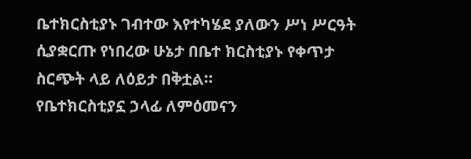ቤተክርስቲያኑ ገብተው እየተካሄደ ያለውን ሥነ ሥርዓት ሲያቋርጡ የነበረው ሁኔታ በቤተ ክርስቲያኑ የቀጥታ ስርጭት ላይ ለዕይታ በቅቷል።
የቤተክርስቲያኗ ኃላፊ ለምዕመናን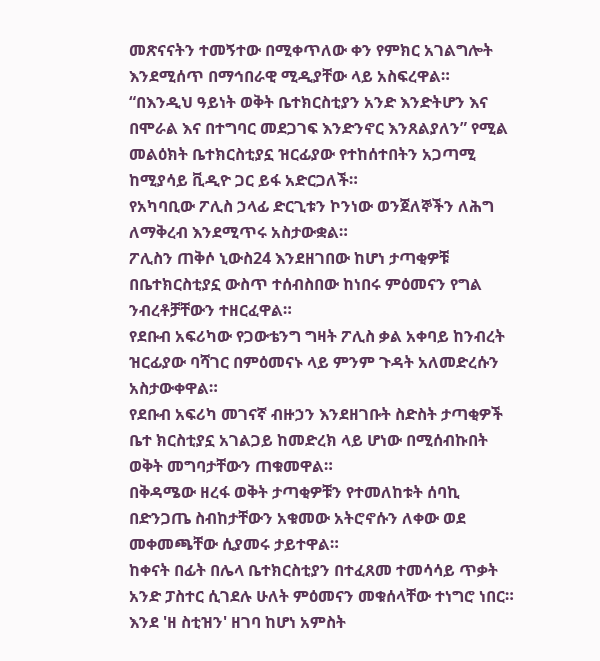መጽናናትን ተመኝተው በሚቀጥለው ቀን የምክር አገልግሎት እንደሚሰጥ በማኅበራዊ ሚዲያቸው ላይ አስፍረዋል።
“በእንዲህ ዓይነት ወቅት ቤተክርስቲያን አንድ እንድትሆን እና በሞራል እና በተግባር መደጋገፍ እንድንኖር እንጸልያለን” የሚል መልዕክት ቤተክርስቲያኗ ዝርፊያው የተከሰተበትን አጋጣሚ ከሚያሳይ ቪዲዮ ጋር ይፋ አድርጋለች።
የአካባቢው ፖሊስ ኃላፊ ድርጊቱን ኮንነው ወንጀለኞችን ለሕግ ለማቅረብ እንደሚጥሩ አስታውቋል።
ፖሊስን ጠቅሶ ኒውስ24 እንደዘገበው ከሆነ ታጣቂዎቹ በቤተክርስቲያኗ ውስጥ ተሰብስበው ከነበሩ ምዕመናን የግል ንብረቶቻቸውን ተዘርፈዋል።
የደቡብ አፍሪካው የጋውቴንግ ግዛት ፖሊስ ቃል አቀባይ ከንብረት ዝርፊያው ባሻገር በምዕመናኑ ላይ ምንም ጉዳት አለመድረሱን አስታውቀዋል።
የደቡብ አፍሪካ መገናኛ ብዙኃን እንደዘገቡት ስድስት ታጣቂዎች ቤተ ክርስቲያኗ አገልጋይ ከመድረክ ላይ ሆነው በሚሰብኩበት ወቅት መግባታቸውን ጠቁመዋል።
በቅዳሜው ዘረፋ ወቅት ታጣቂዎቹን የተመለከቱት ሰባኪ በድንጋጤ ስብከታቸውን አቁመው አትሮኖሱን ለቀው ወደ መቀመጫቸው ሲያመሩ ታይተዋል።
ከቀናት በፊት በሌላ ቤተክርስቲያን በተፈጸመ ተመሳሳይ ጥቃት አንድ ፓስተር ሲገደሉ ሁለት ምዕመናን መቁሰላቸው ተነግሮ ነበር።
እንደ 'ዘ ስቲዝን' ዘገባ ከሆነ አምስት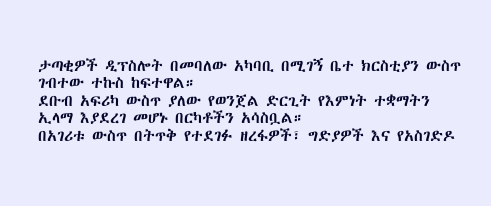ታጣቂዎች ዲፕስሎት በመባለው አካባቢ በሚገኝ ቤተ ክርስቲያን ውስጥ ገብተው ተኩስ ከፍተዋል።
ደቡብ አፍሪካ ውስጥ ያለው የወንጀል ድርጊት የእምነት ተቋማትን ኢላማ እያደረገ መሆኑ በርካቶችን አሳስቧል።
በአገሪቱ ውስጥ በትጥቅ የተደገፉ ዘረፋዎች፣ ግድያዎች እና የአስገድዶ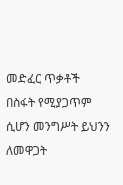መድፈር ጥቃቶች በስፋት የሚያጋጥም ሲሆን መንግሥት ይህንን ለመዋጋት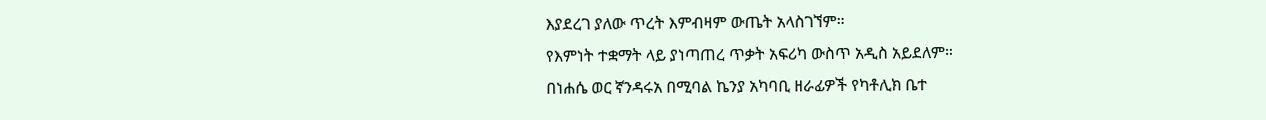እያደረገ ያለው ጥረት እምብዛም ውጤት አላስገኘም።
የእምነት ተቋማት ላይ ያነጣጠረ ጥቃት አፍሪካ ውስጥ አዲስ አይደለም።
በነሐሴ ወር ኛንዳሩአ በሚባል ኬንያ አካባቢ ዘራፊዎች የካቶሊክ ቤተ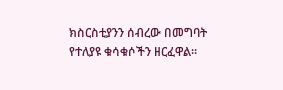ክስርስቲያንን ሰብረው በመግባት የተለያዩ ቁሳቁሶችን ዘርፈዋል።